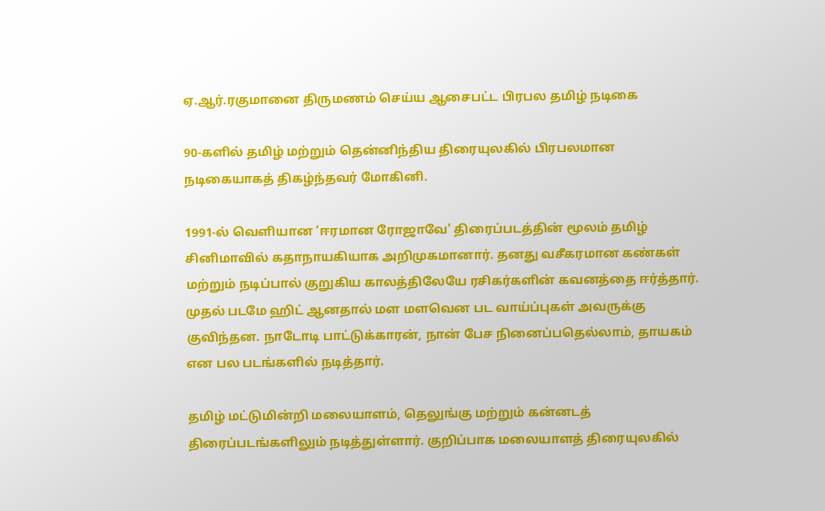ஏ.ஆர்.ரகுமானை திருமணம் செய்ய ஆசைபட்ட பிரபல தமிழ் நடிகை

90-களில் தமிழ் மற்றும் தென்னிந்திய திரையுலகில் பிரபலமான நடிகையாகத் திகழ்ந்தவர் மோகினி.

1991-ல் வெளியான ‘ஈரமான ரோஜாவே’ திரைப்படத்தின் மூலம் தமிழ் சினிமாவில் கதாநாயகியாக அறிமுகமானார். தனது வசீகரமான கண்கள் மற்றும் நடிப்பால் குறுகிய காலத்திலேயே ரசிகர்களின் கவனத்தை ஈர்த்தார். முதல் படமே ஹிட் ஆனதால் மள மளவென பட வாய்ப்புகள் அவருக்கு குவிந்தன. நாடோடி பாட்டுக்காரன், நான் பேச நினைப்பதெல்லாம், தாயகம் என பல படங்களில் நடித்தார்.

தமிழ் மட்டுமின்றி மலையாளம், தெலுங்கு மற்றும் கன்னடத் திரைப்படங்களிலும் நடித்துள்ளார். குறிப்பாக மலையாளத் திரையுலகில்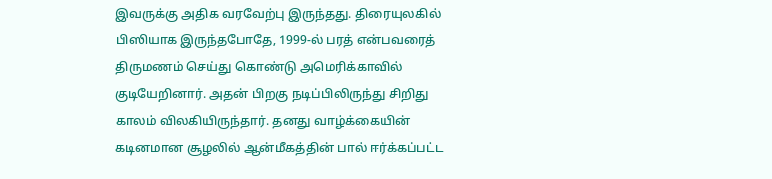இவருக்கு அதிக வரவேற்பு இருந்தது. திரையுலகில் பிஸியாக இருந்தபோதே, 1999-ல் பரத் என்பவரைத் திருமணம் செய்து கொண்டு அமெரிக்காவில் குடியேறினார். அதன் பிறகு நடிப்பிலிருந்து சிறிது காலம் விலகியிருந்தார். தனது வாழ்க்கையின் கடினமான சூழலில் ஆன்மீகத்தின் பால் ஈர்க்கப்பட்ட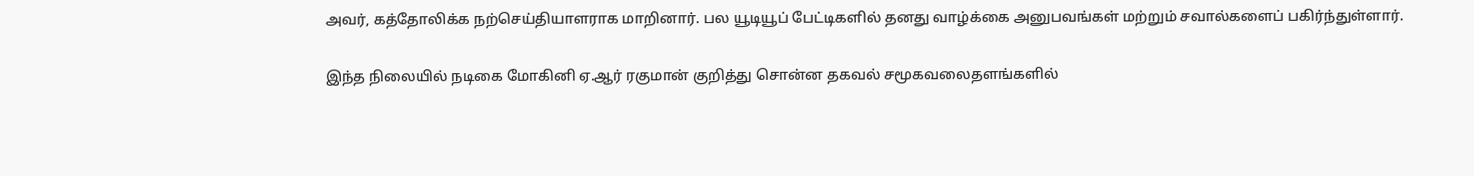அவர், கத்தோலிக்க நற்செய்தியாளராக மாறினார். பல யூடியூப் பேட்டிகளில் தனது வாழ்க்கை அனுபவங்கள் மற்றும் சவால்களைப் பகிர்ந்துள்ளார்.

இந்த நிலையில் நடிகை மோகினி ஏ.ஆர் ரகுமான் குறித்து சொன்ன தகவல் சமூகவலைதளங்களில்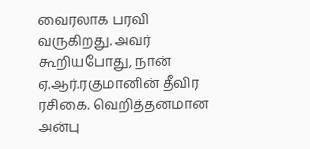வைரலாக பரவி வருகிறது. அவர் கூறியபோது, நான் ஏ.ஆர்.ரகுமானின் தீவிர ரசிகை. வெறித்தனமான அன்பு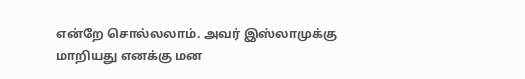என்றே சொல்லலாம். அவர் இஸ்லாமுக்கு மாறியது எனக்கு மன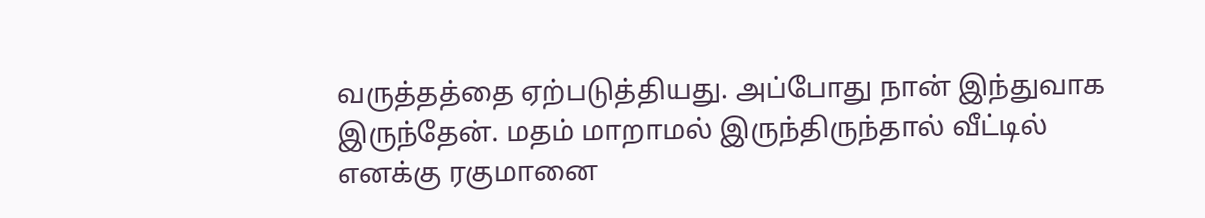வருத்தத்தை ஏற்படுத்தியது. அப்போது நான் இந்துவாக இருந்தேன். மதம் மாறாமல் இருந்திருந்தால் வீட்டில் எனக்கு ரகுமானை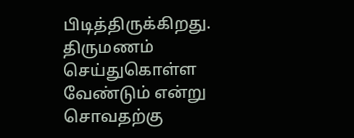பிடித்திருக்கிறது. திருமணம் செய்துகொள்ள வேண்டும் என்று சொவதற்கு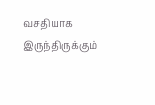வசதியாக இருந்திருக்கும்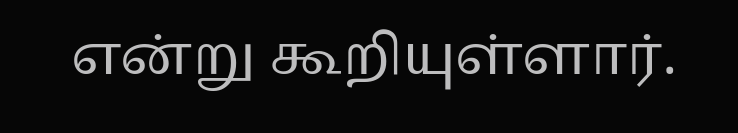என்று கூறியுள்ளார்.